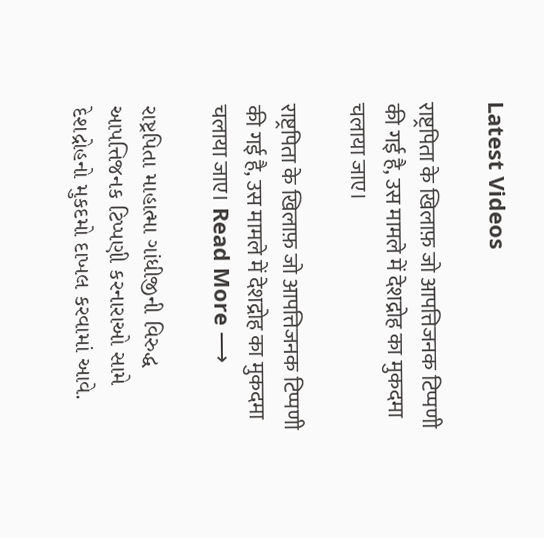Latest Videos

राष्ट्रपिता के खिलाफ़ जो आपत्तिजनक टिप्पणी की गई है, उस मामले में देशद्रोह का मुकदमा चलाया जाए।

राष्ट्रपिता के खिलाफ़ जो आपत्तिजनक टिप्पणी की गई है, उस मामले में देशद्रोह का मुकदमा चलाया जाए। Read More ⟶

રાષ્ટ્રપિતા માહાત્મા ગાંધીજીની વિરુદ્ધ આપત્તિજનક ટિપ્પણી કરનારાઓ સામે દેશદ્રોહનો મુકદમો દાખલ કરવામાં આવે.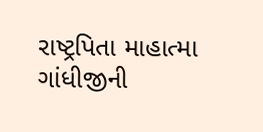રાષ્ટ્રપિતા માહાત્મા ગાંધીજીની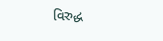વિરુદ્ધ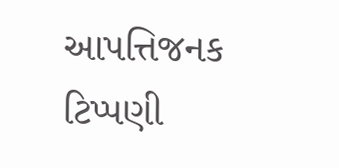આપત્તિજનક ટિપ્પણી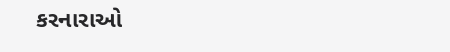કરનારાઓ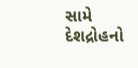સામે દેશદ્રોહનો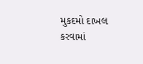મુકદમો દાખલ કરવામાં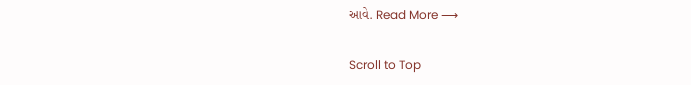આવે. Read More ⟶

Scroll to Top